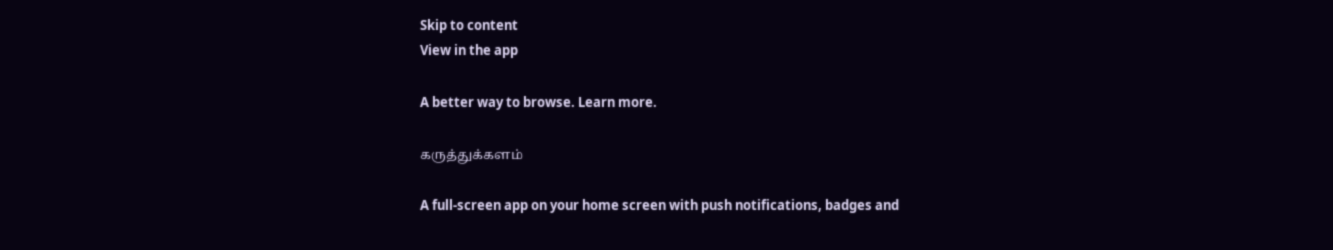Skip to content
View in the app

A better way to browse. Learn more.

கருத்துக்களம்

A full-screen app on your home screen with push notifications, badges and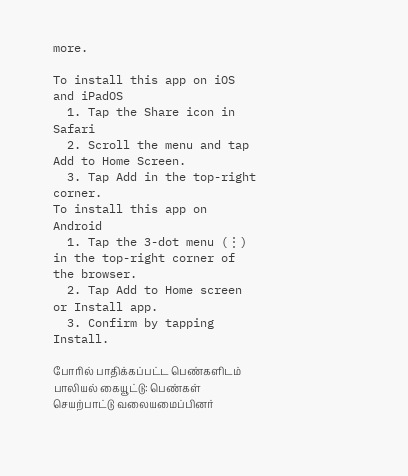more.

To install this app on iOS and iPadOS
  1. Tap the Share icon in Safari
  2. Scroll the menu and tap Add to Home Screen.
  3. Tap Add in the top-right corner.
To install this app on Android
  1. Tap the 3-dot menu (⋮) in the top-right corner of the browser.
  2. Tap Add to Home screen or Install app.
  3. Confirm by tapping Install.

போரில் பாதிக்கப்பட்ட பெண்களிடம் பாலியல் கையூட்டு: பெண்கள் செயற்பாட்டு வலையமைப்பினர்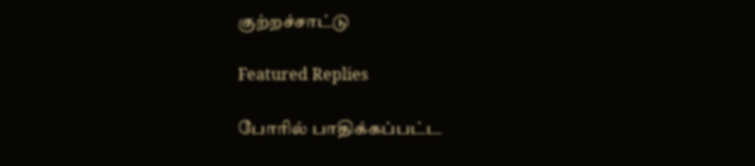குற்றச்சாட்டு

Featured Replies

போரில் பாதிக்கப்பட்ட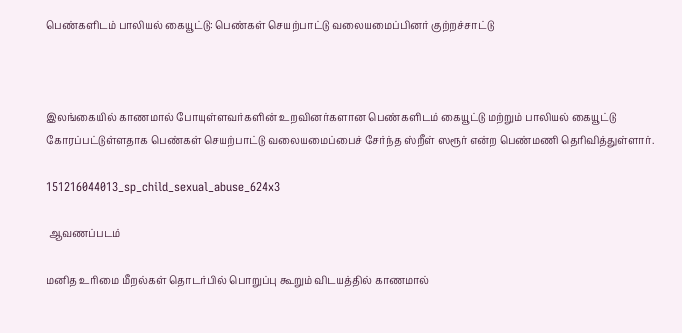பெண்களிடம் பாலியல் கையூட்டு: பெண்கள் செயற்பாட்டு வலையமைப்பினர் குற்றச்சாட்டு



இலங்கையில் காணமால் போயுள்ளவர்களின் உறவினர்களான பெண்களிடம் கையூட்டு மற்றும் பாலியல் கையூட்டு கோரப்பட்டுள்ளதாக பெண்கள் செயற்பாட்டு வலையமைப்பைச் சேர்ந்த ஸ்றீள் ஸரூர் என்ற பெண்மணி தெரிவித்துள்ளார்.

151216044013_sp_child_sexual_abuse_624x3

 ஆவணப்படம்

மனித உரிமை மீறல்கள் தொடர்பில் பொறுப்பு கூறும் விடயத்தில் காணமால்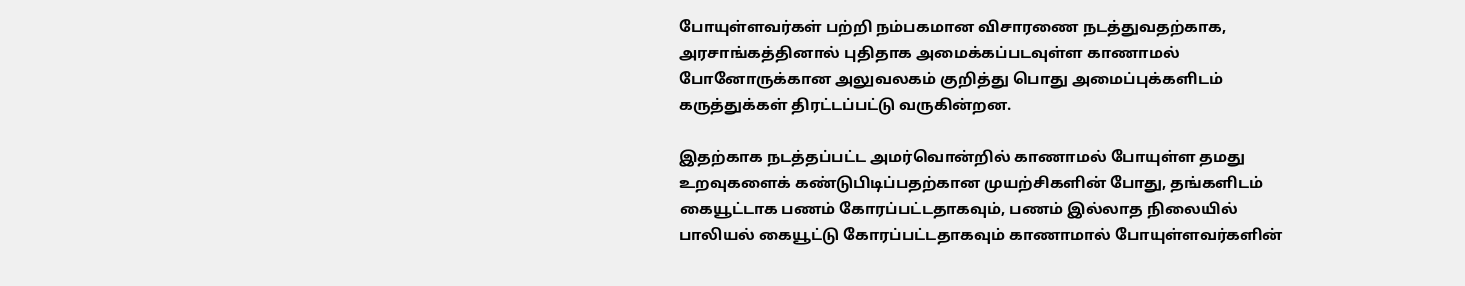போயுள்ளவர்கள் பற்றி நம்பகமான விசாரணை நடத்துவதற்காக, அரசாங்கத்தினால் புதிதாக அமைக்கப்படவுள்ள காணாமல் போனோருக்கான அலுவலகம் குறித்து பொது அமைப்புக்களிடம் கருத்துக்கள் திரட்டப்பட்டு வருகின்றன.

இதற்காக நடத்தப்பட்ட அமர்வொன்றில் காணாமல் போயுள்ள தமது உறவுகளைக் கண்டுபிடிப்பதற்கான முயற்சிகளின் போது, தங்களிடம் கையூட்டாக பணம் கோரப்பட்டதாகவும், பணம் இல்லாத நிலையில் பாலியல் கையூட்டு கோரப்பட்டதாகவும் காணாமால் போயுள்ளவர்களின்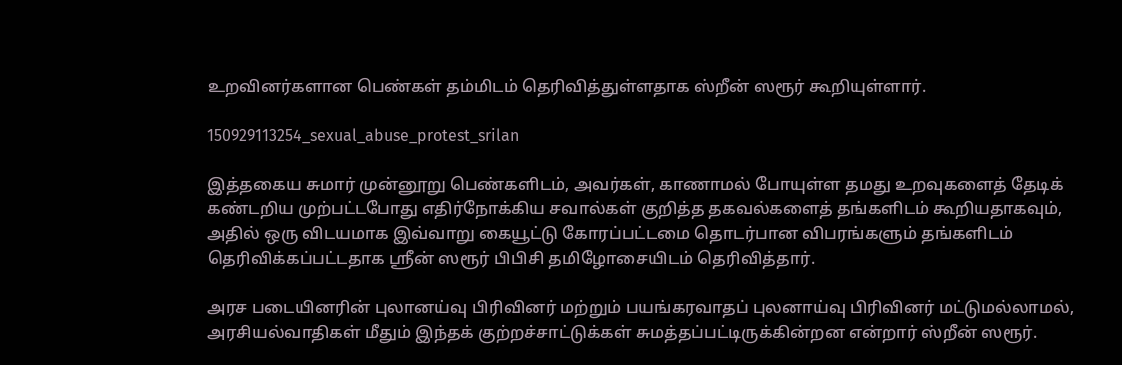உறவினர்களான பெண்கள் தம்மிடம் தெரிவித்துள்ளதாக ஸ்றீன் ஸரூர் கூறியுள்ளார்.

150929113254_sexual_abuse_protest_srilan

இத்தகைய சுமார் முன்னூறு பெண்களிடம், அவர்கள், காணாமல் போயுள்ள தமது உறவுகளைத் தேடிக் கண்டறிய முற்பட்டபோது எதிர்நோக்கிய சவால்கள் குறித்த தகவல்களைத் தங்களிடம் கூறியதாகவும், அதில் ஒரு விடயமாக இவ்வாறு கையூட்டு கோரப்பட்டமை தொடர்பான விபரங்களும் தங்களிடம் தெரிவிக்கப்பட்டதாக ஸ்ரீன் ஸரூர் பிபிசி தமிழோசையிடம் தெரிவித்தார்.

அரச படையினரின் புலானய்வு பிரிவினர் மற்றும் பயங்கரவாதப் புலனாய்வு பிரிவினர் மட்டுமல்லாமல், அரசியல்வாதிகள் மீதும் இந்தக் குற்றச்சாட்டுக்கள் சுமத்தப்பட்டிருக்கின்றன என்றார் ஸ்றீன் ஸரூர்.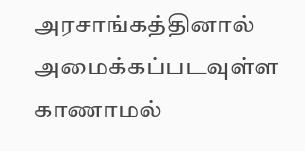அரசாங்கத்தினால் அமைக்கப்படவுள்ள காணாமல்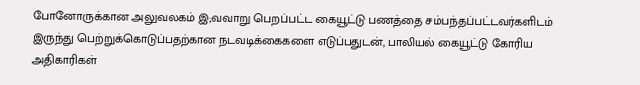போனோருக்கான அலுவலகம் இ;வவாறு பெறப்பட்ட கையூட்டு பணத்தை சம்பந்தப்பட்டவர்களிடம் இருந்து பெற்றுக்கொடுப்பதற்கான நடவடிக்கைகளை எடுப்பதுடன், பாலியல் கையூட்டு கோரிய அதிகாரிகள்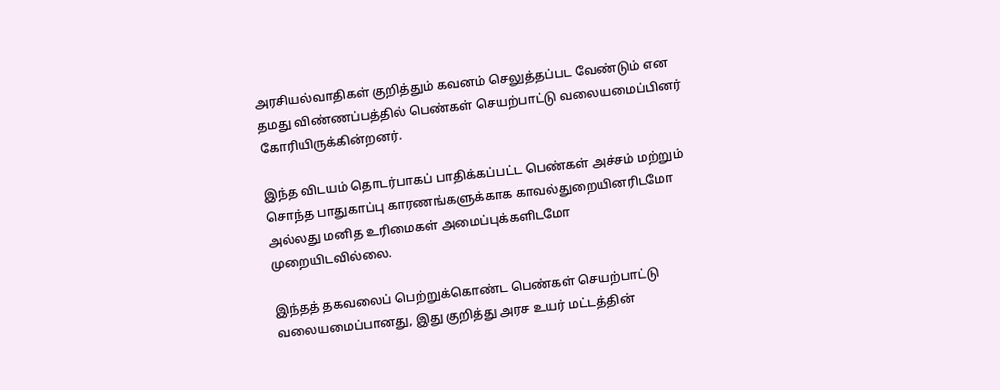அரசியல்வாதிகள் குறித்தும் கவனம் செலுத்தப்பட வேண்டும் என தமது விண்ணப்பத்தில் பெண்கள் செயற்பாட்டு வலையமைப்பினர் கோரியிருக்கின்றனர்.

இந்த விடயம் தொடர்பாகப் பாதிக்கப்பட்ட பெண்கள் அச்சம் மற்றும் சொந்த பாதுகாப்பு காரணங்களுக்காக காவல்துறையினரிடமோ அல்லது மனித உரிமைகள் அமைப்புக்களிடமோ முறையிடவில்லை.

இந்தத் தகவலைப் பெற்றுக்கொண்ட பெண்கள் செயற்பாட்டு வலையமைப்பானது, இது குறித்து அரச உயர் மட்டத்தின்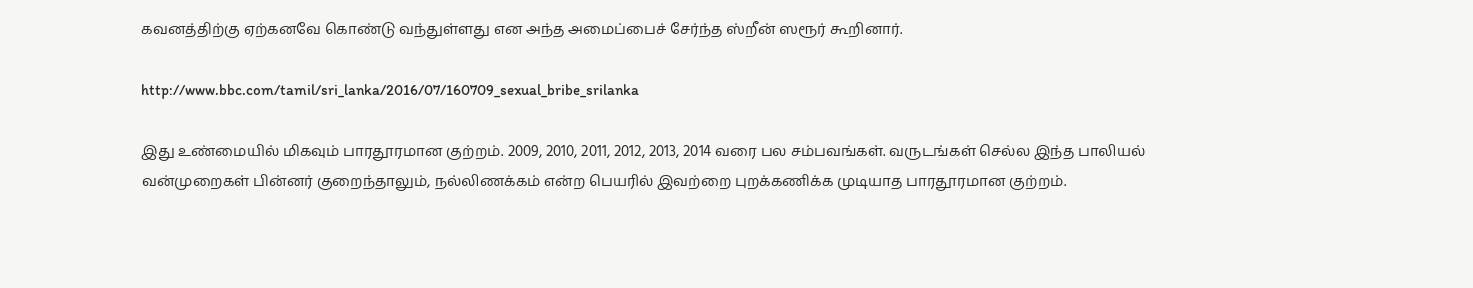கவனத்திற்கு ஏற்கனவே கொண்டு வந்துள்ளது என அந்த அமைப்பைச் சேர்ந்த ஸ்றீன் ஸரூர் கூறினார்.

http://www.bbc.com/tamil/sri_lanka/2016/07/160709_sexual_bribe_srilanka

இது உண்மையில் மிகவும் பாரதூரமான குற்றம். 2009, 2010, 2011, 2012, 2013, 2014 வரை பல சம்பவங்கள். வருடங்கள் செல்ல இந்த பாலியல் வன்முறைகள் பின்னர் குறைந்தாலும், நல்லிணக்கம் என்ற பெயரில் இவற்றை புறக்கணிக்க முடியாத பாரதூரமான குற்றம்.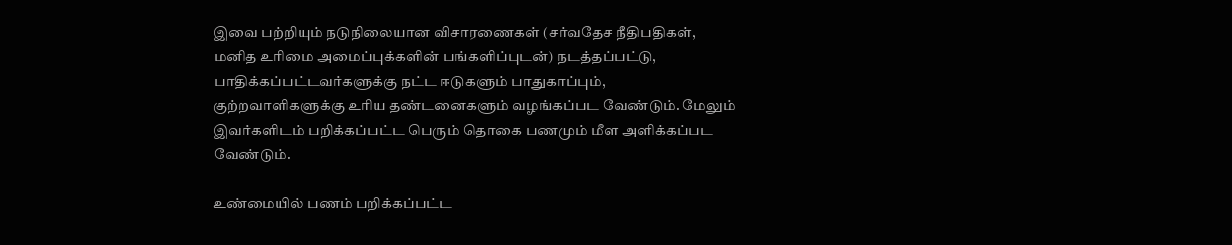இவை பற்றியும் நடுநிலையான விசாரணைகள் (சர்வதேச நீதிபதிகள், மனித உரிமை அமைப்புக்களின் பங்களிப்புடன்) நடத்தப்பட்டு, பாதிக்கப்பட்டவர்களுக்கு நட்ட ஈடுகளும் பாதுகாப்பும், குற்றவாளிகளுக்கு உரிய தண்டனைகளும் வழங்கப்பட வேண்டும். மேலும் இவர்களிடம் பறிக்கப்பட்ட பெரும் தொகை பணமும் மீள அளிக்கப்பட வேண்டும்.

உண்மையில் பணம் பறிக்கப்பட்ட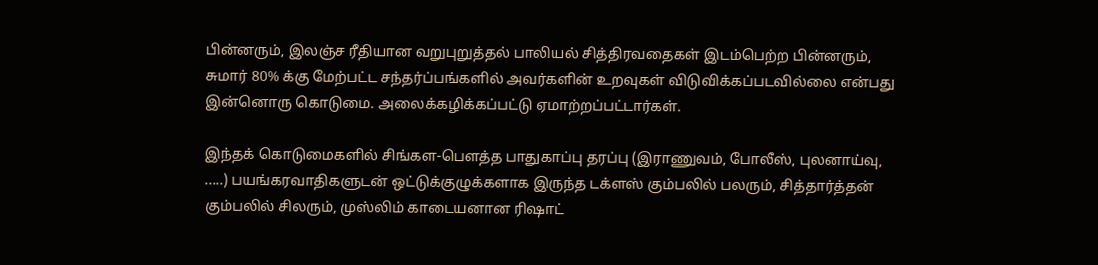பின்னரும், இலஞ்ச ரீதியான வறுபுறுத்தல் பாலியல் சித்திரவதைகள் இடம்பெற்ற பின்னரும், சுமார் 80% க்கு மேற்பட்ட சந்தர்ப்பங்களில் அவர்களின் உறவுகள் விடுவிக்கப்படவில்லை என்பது இன்னொரு கொடுமை. அலைக்கழிக்கப்பட்டு ஏமாற்றப்பட்டார்கள்.

இந்தக் கொடுமைகளில் சிங்கள-பௌத்த பாதுகாப்பு தரப்பு (இராணுவம், போலீஸ், புலனாய்வு, .....) பயங்கரவாதிகளுடன் ஒட்டுக்குழுக்களாக இருந்த டக்ளஸ் கும்பலில் பலரும், சித்தார்த்தன் கும்பலில் சிலரும், முஸ்லிம் காடையனான ரிஷாட்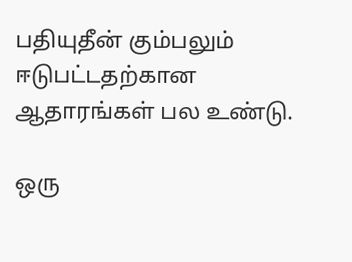பதியுதீன் கும்பலும் ஈடுபட்டதற்கான ஆதாரங்கள் பல உண்டு.

ஒரு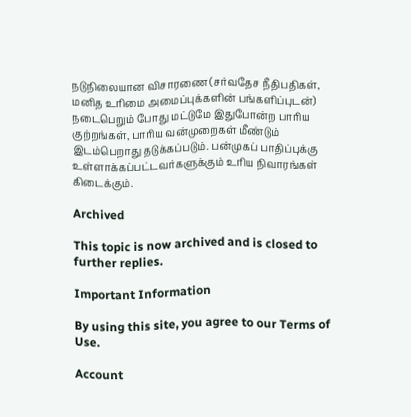நடுநிலையான விசாரணை (சர்வதேச நீதிபதிகள், மனித உரிமை அமைப்புக்களின் பங்களிப்புடன்) நடைபெறும் போது மட்டுமே இதுபோன்ற பாரிய குற்றங்கள், பாரிய வன்முறைகள் மீண்டும் இடம்பெறாது தடுக்கப்படும். பன்முகப் பாதிப்புக்கு உள்ளாக்கப்பட்டவர்களுக்கும் உரிய நிவாரங்கள் கிடைக்கும்.

Archived

This topic is now archived and is closed to further replies.

Important Information

By using this site, you agree to our Terms of Use.

Account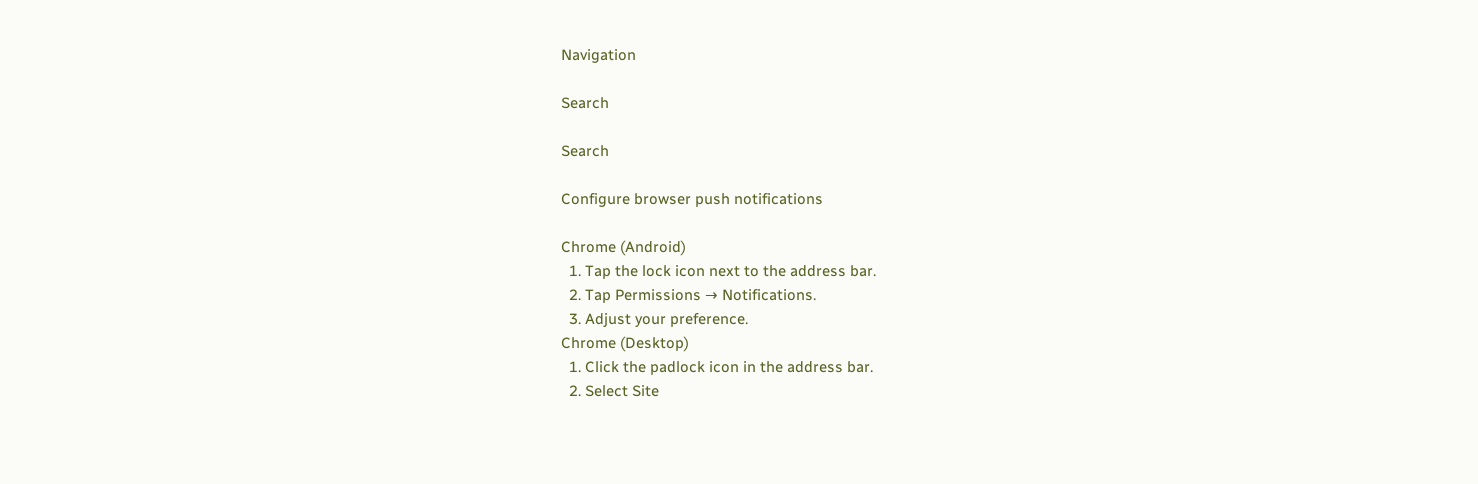Navigation

Search

Search

Configure browser push notifications

Chrome (Android)
  1. Tap the lock icon next to the address bar.
  2. Tap Permissions → Notifications.
  3. Adjust your preference.
Chrome (Desktop)
  1. Click the padlock icon in the address bar.
  2. Select Site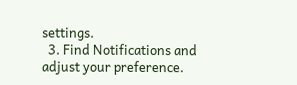settings.
  3. Find Notifications and adjust your preference.